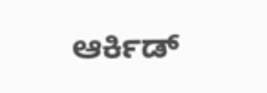ಆರ್ಕಿಡ್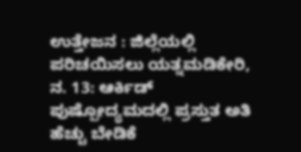ಉತ್ತೇಜನ : ಜಿಲ್ಲೆಯಲ್ಲಿ ಪರಿಚಯಿಸಲು ಯತ್ನಮಡಿಕೇರಿ, ನ. 13: ಆರ್ಕಿಡ್ ಪುಷ್ಪೋದ್ಯಮದಲ್ಲಿ ಪ್ರಸ್ತುತ ಅತಿ ಹೆಚ್ಚು ಬೇಡಿಕೆ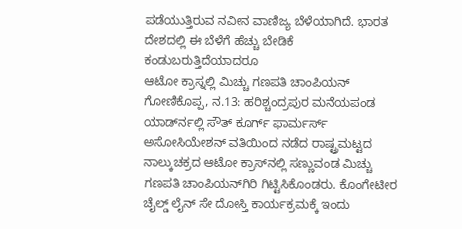ಪಡೆಯುತ್ತಿರುವ ನವೀನ ವಾಣಿಜ್ಯ ಬೆಳೆಯಾಗಿದೆ. ಭಾರತ ದೇಶದಲ್ಲಿ ಈ ಬೆಳೆಗೆ ಹೆಚ್ಚು ಬೇಡಿಕೆ ಕಂಡುಬರುತ್ತಿದೆಯಾದರೂ
ಆಟೋ ಕ್ರಾಸ್ನಲ್ಲಿ ಮಿಚ್ಚು ಗಣಪತಿ ಚಾಂಪಿಯನ್ ಗೋಣಿಕೊಪ್ಪ, ನ.13: ಹರಿಶ್ಚಂದ್ರಪುರ ಮನೆಯಪಂಡ ಯಾರ್ಡ್‍ನಲ್ಲಿ ಸೌತ್ ಕೂರ್ಗ್ ಫಾರ್ಮರ್ಸ್ ಅಸೋಸಿಯೇಶನ್ ವತಿಯಿಂದ ನಡೆದ ರಾಷ್ಟ್ರಮಟ್ಟದ ನಾಲ್ಕುಚಕ್ರದ ಆಟೋ ಕ್ರಾಸ್‍ನಲ್ಲಿ ಸಣ್ಣುವಂಡ ಮಿಚ್ಚು ಗಣಪತಿ ಚಾಂಪಿಯನ್‍ಗಿರಿ ಗಿಟ್ಟಿಸಿಕೊಂಡರು. ಕೊಂಗೇಟೀರ
ಚೈಲ್ಡ್ ಲೈನ್ ಸೇ ದೋಸ್ತಿ ಕಾರ್ಯಕ್ರಮಕ್ಕೆ ಇಂದು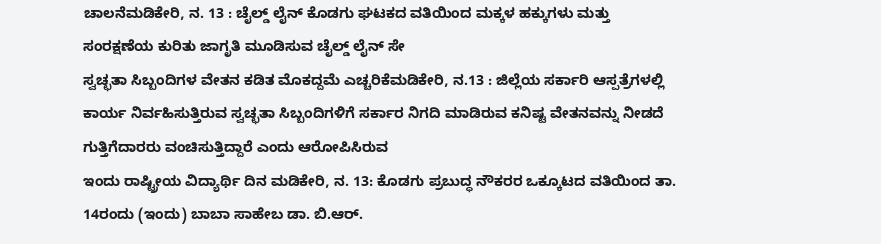ಚಾಲನೆಮಡಿಕೇರಿ, ನ. 13 : ಚೈಲ್ಡ್ ಲೈನ್ ಕೊಡಗು ಘಟಕದ ವತಿಯಿಂದ ಮಕ್ಕಳ ಹಕ್ಕುಗಳು ಮತ್ತು ಸಂರಕ್ಷಣೆಯ ಕುರಿತು ಜಾಗೃತಿ ಮೂಡಿಸುವ ಚೈಲ್ಡ್ ಲೈನ್ ಸೇ
ಸ್ವಚ್ಛತಾ ಸಿಬ್ಬಂದಿಗಳ ವೇತನ ಕಡಿತ ಮೊಕದ್ದಮೆ ಎಚ್ಚರಿಕೆಮಡಿಕೇರಿ, ನ.13 : ಜಿಲ್ಲೆಯ ಸರ್ಕಾರಿ ಆಸ್ಪತ್ರೆಗಳಲ್ಲಿ ಕಾರ್ಯ ನಿರ್ವಹಿಸುತ್ತಿರುವ ಸ್ವಚ್ಛತಾ ಸಿಬ್ಬಂದಿಗಳಿಗೆ ಸರ್ಕಾರ ನಿಗದಿ ಮಾಡಿರುವ ಕನಿಷ್ಟ ವೇತನವನ್ನು ನೀಡದೆ ಗುತ್ತಿಗೆದಾರರು ವಂಚಿಸುತ್ತಿದ್ದಾರೆ ಎಂದು ಆರೋಪಿಸಿರುವ
ಇಂದು ರಾಷ್ಟ್ರೀಯ ವಿದ್ಯಾರ್ಥಿ ದಿನ ಮಡಿಕೇರಿ, ನ. 13: ಕೊಡಗು ಪ್ರಬುದ್ಧ ನೌಕರರ ಒಕ್ಕೂಟದ ವತಿಯಿಂದ ತಾ. 14ರಂದು (ಇಂದು) ಬಾಬಾ ಸಾಹೇಬ ಡಾ. ಬಿ.ಆರ್.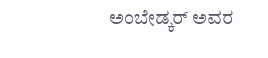ಅಂಬೇಡ್ಕರ್ ಅವರ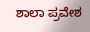ಶಾಲಾ ಪ್ರವೇಶ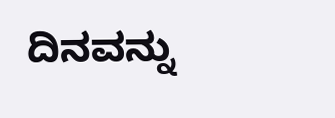ದಿನವನ್ನು